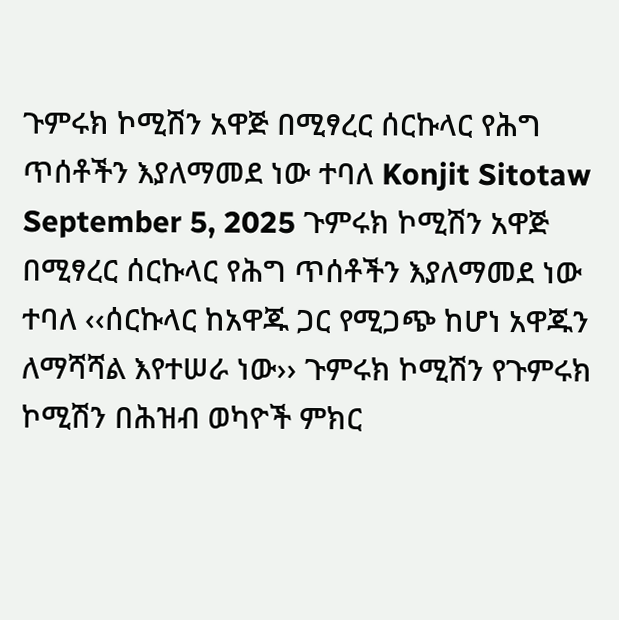ጉምሩክ ኮሚሽን አዋጅ በሚፃረር ሰርኩላር የሕግ ጥሰቶችን እያለማመደ ነው ተባለ Konjit Sitotaw September 5, 2025 ጉምሩክ ኮሚሽን አዋጅ በሚፃረር ሰርኩላር የሕግ ጥሰቶችን እያለማመደ ነው ተባለ ‹‹ሰርኩላር ከአዋጁ ጋር የሚጋጭ ከሆነ አዋጁን ለማሻሻል እየተሠራ ነው›› ጉምሩክ ኮሚሽን የጉምሩክ ኮሚሽን በሕዝብ ወካዮች ምክር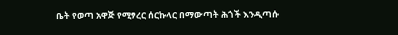ቤት የወጣ አዋጅ የሚፃረር ሰርኩላር በማውጣት ሕጎች እንዲጣሱ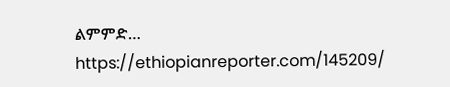ልምምድ… https://ethiopianreporter.com/145209/